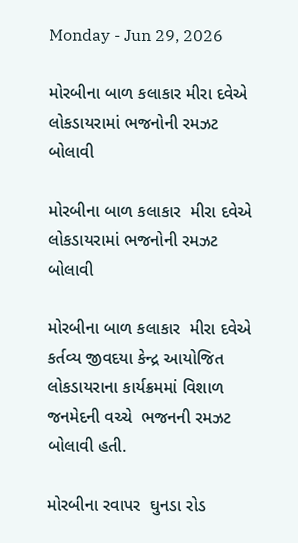Monday - Jun 29, 2026

મોરબીના બાળ કલાકાર મીરા દવેએ લોકડાયરામાં ભજનોની રમઝટ બોલાવી

મોરબીના બાળ કલાકાર  મીરા દવેએ લોકડાયરામાં ભજનોની રમઝટ બોલાવી

મોરબીના બાળ કલાકાર  મીરા દવેએ કર્તવ્ય જીવદયા કેન્દ્ર આયોજિત લોકડાયરાના કાર્યક્રમમાં વિશાળ જનમેદની વચ્ચે  ભજનની રમઝટ બોલાવી હતી.

મોરબીના રવાપર  ઘુનડા રોડ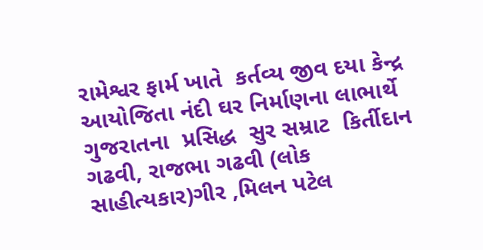રામેશ્વર ફાર્મ ખાતે  કર્તવ્ય જીવ દયા કેન્દ્ર આયોજિતા નંદી ઘર નિર્માણના લાભાર્થે ગુજરાતના  પ્રસિદ્ધ  સુર સમ્રાટ  કિર્તીદાન ગઢવી, રાજભા ગઢવી (લોક સાહીત્યકાર)ગીર ,મિલન પટેલ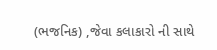(ભજનિક) ,જેવા કલાકારો ની સાથે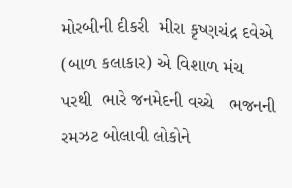મોરબીની દીકરી  મીરા કૃષ્ણચંદ્ર દવેએ (બાળ કલાકાર) એ વિશાળ મંચ પરથી  ભારે જનમેદની વચ્ચે   ભજનની રમઝટ બોલાવી લોકોને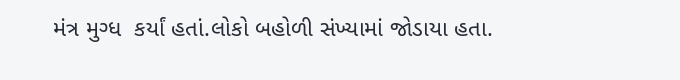મંત્ર મુગ્ધ  કર્યાં હતાં.લોકો બહોળી સંખ્યામાં જોડાયા હતા.